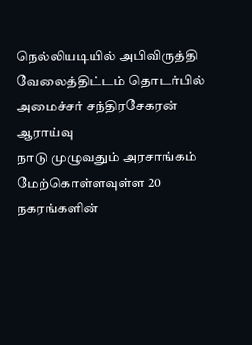நெல்லியடியில் அபிவிருத்தி வேலைத்திட்டம் தொடர்பில் அமைச்சர் சந்திரசேகரன் ஆராய்வு
நாடு முழுவதும் அரசாங்கம் மேற்கொள்ளவுள்ள 20 நகரங்களின்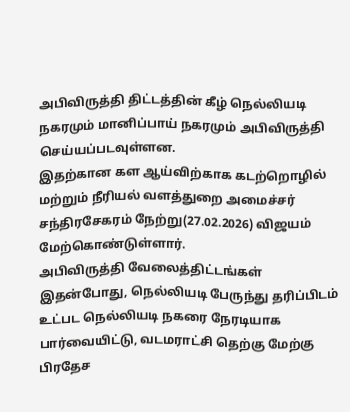அபிவிருத்தி திட்டத்தின் கீழ் நெல்லியடி நகரமும் மானிப்பாய் நகரமும் அபிவிருத்தி செய்யப்படவுள்ளன.
இதற்கான கள ஆய்விற்காக கடற்றொழில் மற்றும் நீரியல் வளத்துறை அமைச்சர் சந்திரசேகரம் நேற்று(27.02.2026) விஜயம் மேற்கொண்டுள்ளார்.
அபிவிருத்தி வேலைத்திட்டங்கள்
இதன்போது, நெல்லியடி பேருந்து தரிப்பிடம் உட்பட நெல்லியடி நகரை நேரடியாக பார்வையிட்டு, வடமராட்சி தெற்கு மேற்கு பிரதேச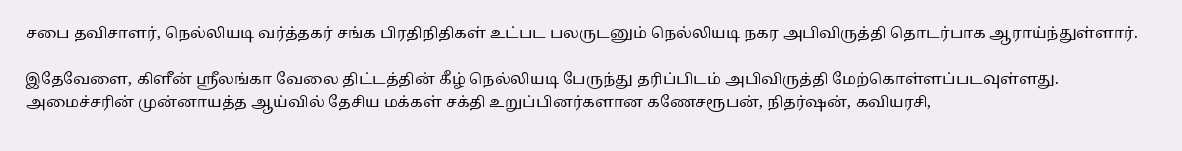சபை தவிசாளர், நெல்லியடி வர்த்தகர் சங்க பிரதிநிதிகள் உட்பட பலருடனும் நெல்லியடி நகர அபிவிருத்தி தொடர்பாக ஆராய்ந்துள்ளார்.

இதேவேளை, கிளீன் ஸ்ரீலங்கா வேலை திட்டத்தின் கீழ் நெல்லியடி பேருந்து தரிப்பிடம் அபிவிருத்தி மேற்கொள்ளப்படவுள்ளது.
அமைச்சரின் முன்னாயத்த ஆய்வில் தேசிய மக்கள் சக்தி உறுப்பினர்களான கணேசரூபன், நிதர்ஷன், கவியரசி,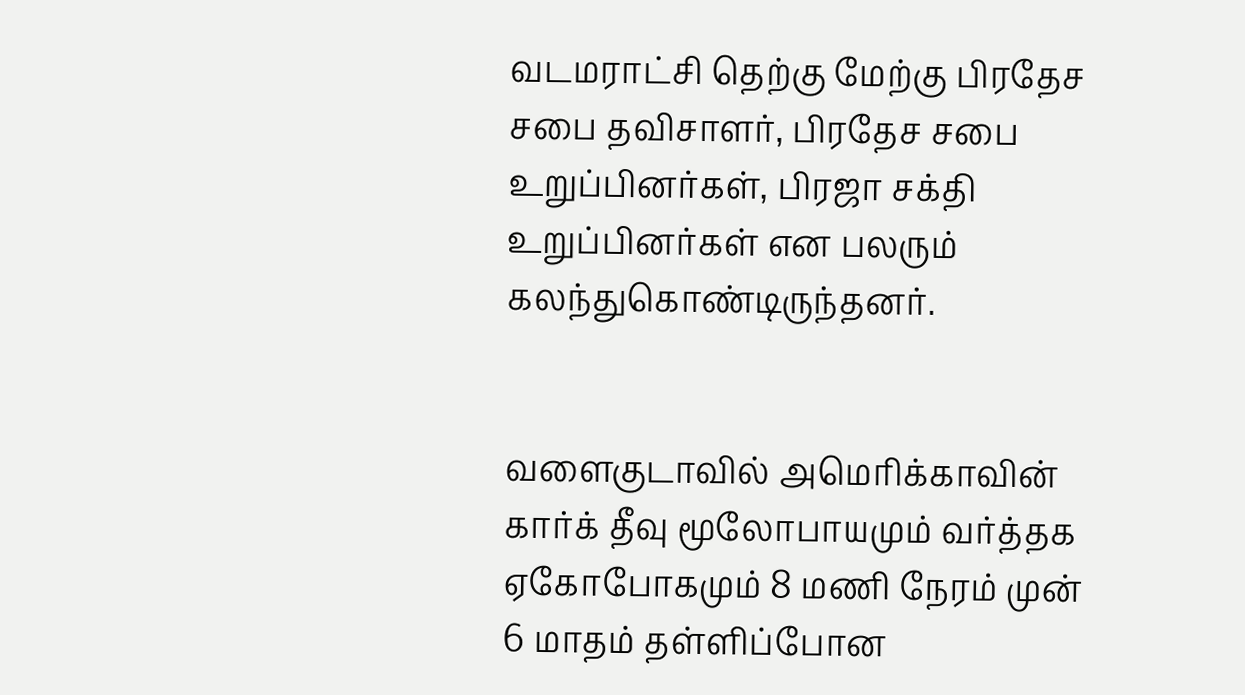வடமராட்சி தெற்கு மேற்கு பிரதேச சபை தவிசாளர், பிரதேச சபை உறுப்பினர்கள், பிரஜா சக்தி உறுப்பினர்கள் என பலரும் கலந்துகொண்டிருந்தனர்.


வளைகுடாவில் அமெரிக்காவின் கார்க் தீவு மூலோபாயமும் வர்த்தக ஏகோபோகமும் 8 மணி நேரம் முன்
6 மாதம் தள்ளிப்போன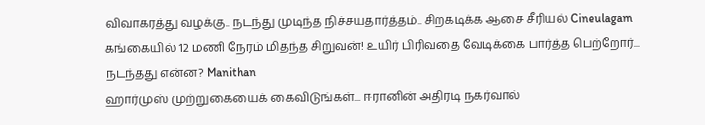விவாகரத்து வழக்கு.. நடந்து முடிந்த நிச்சயதார்த்தம்.. சிறகடிக்க ஆசை சீரியல் Cineulagam
கங்கையில் 12 மணி நேரம் மிதந்த சிறுவன்! உயிர் பிரிவதை வேடிக்கை பார்த்த பெற்றோர்... நடந்தது என்ன? Manithan
ஹார்முஸ் முற்றுகையைக் கைவிடுங்கள்... ஈரானின் அதிரடி நகர்வால்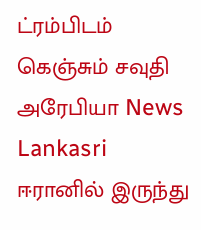ட்ரம்பிடம் கெஞ்சும் சவுதி அரேபியா News Lankasri
ஈரானில் இருந்து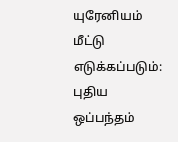யுரேனியம் மீட்டு எடுக்கப்படும்: புதிய ஒப்பந்தம்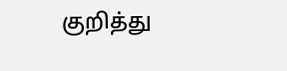குறித்து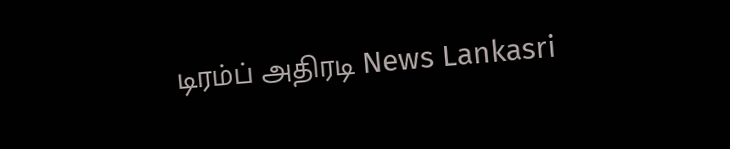டிரம்ப் அதிரடி News Lankasri